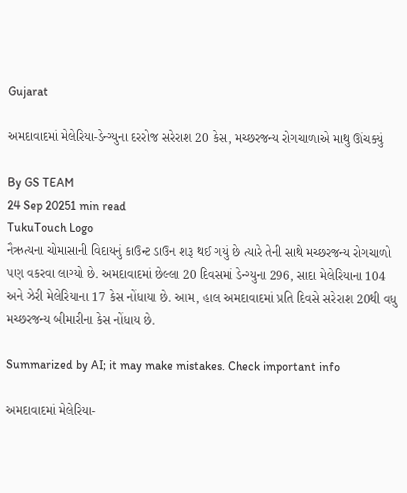Gujarat

અમદાવાદમાં મેલેરિયા-ડેન્ગ્યુના દરરોજ સરેરાશ 20 કેસ, મચ્છરજન્ય રોગચાળાએ માથુ ઊંચક્યું

By GS TEAM
24 Sep 20251 min read
TukuTouch Logo
નૈઋત્યના ચોમાસાની વિદાયનું કાઉન્ટ ડાઉન શરૂ થઈ ગયું છે ત્યારે તેની સાથે મચ્છરજન્ય રોગચાળો પણ વકરવા લાગ્યો છે. અમદાવાદમાં છેલ્લા 20 દિવસમાં ડેન્ગ્યુના 296, સાદા મેલેરિયાના 104 અને ઝેરી મેલેરિયાના 17 કેસ નોંધાયા છે. આમ, હાલ અમદાવાદમાં પ્રતિ દિવસે સરેરાશ 20થી વધુ મચ્છરજન્ય બીમારીના કેસ નોંધાય છે.

Summarized by AI; it may make mistakes. Check important info

અમદાવાદમાં મેલેરિયા-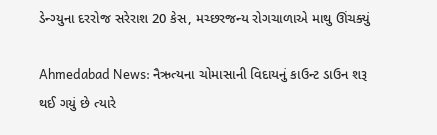ડેન્ગ્યુના દરરોજ સરેરાશ 20 કેસ, મચ્છરજન્ય રોગચાળાએ માથુ ઊંચક્યું

Ahmedabad News: નૈઋત્યના ચોમાસાની વિદાયનું કાઉન્ટ ડાઉન શરૂ થઈ ગયું છે ત્યારે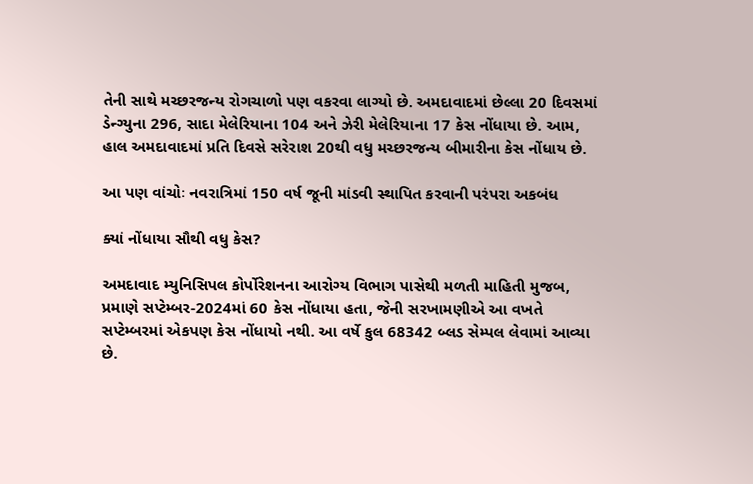તેની સાથે મચ્છરજન્ય રોગચાળો પણ વકરવા લાગ્યો છે. અમદાવાદમાં છેલ્લા 20 દિવસમાં ડેન્ગ્યુના 296, સાદા મેલેરિયાના 104 અને ઝેરી મેલેરિયાના 17 કેસ નોંધાયા છે. આમ, હાલ અમદાવાદમાં પ્રતિ દિવસે સરેરાશ 20થી વધુ મચ્છરજન્ય બીમારીના કેસ નોંધાય છે.

આ પણ વાંચોઃ નવરાત્રિમાં 150 વર્ષ જૂની માંડવી સ્થાપિત કરવાની પરંપરા અકબંધ

ક્યાં નોંધાયા સૌથી વધુ કેસ?

અમદાવાદ મ્યુનિસિપલ કોર્પોરેશનના આરોગ્ય વિભાગ પાસેથી મળતી માહિતી મુજબ, પ્રમાણે સપ્ટેમ્બર-2024માં 60 કેસ નોંધાયા હતા, જેની સરખામણીએ આ વખતે સપ્ટેમ્બરમાં એકપણ કેસ નોંધાયો નથી. આ વર્ષે કુલ 68342 બ્લડ સેમ્પલ લેવામાં આવ્યા છે.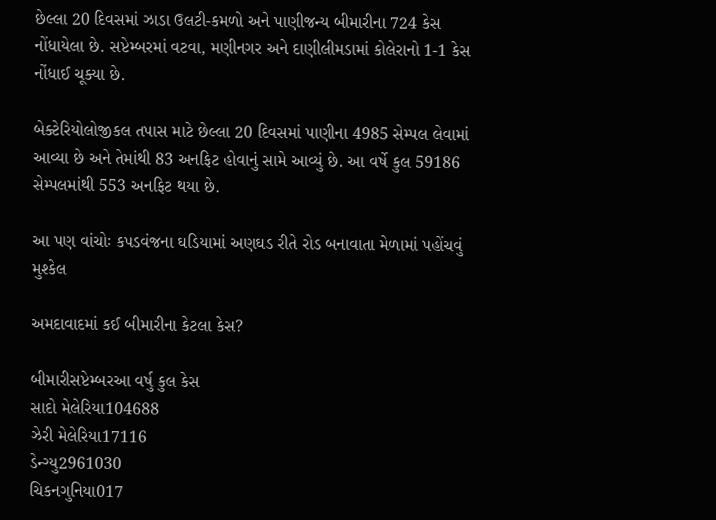છેલ્લા 20 દિવસમાં ઝાડા ઉલટી-કમળો અને પાણીજન્ય બીમારીના 724 કેસ નોંધાયેલા છે. સપ્ટેમ્બરમાં વટવા, મણીનગર અને દાણીલીમડામાં કોલેરાનો 1-1 કેસ નોંધાઈ ચૂક્યા છે.

બેક્ટેરિયોલોજીકલ તપાસ માટે છેલ્લા 20 દિવસમાં પાણીના 4985 સેમ્પલ લેવામાં આવ્યા છે અને તેમાંથી 83 અનફિટ હોવાનું સામે આવ્યું છે. આ વર્ષે કુલ 59186 સેમ્પલમાંથી 553 અનફિટ થયા છે.

આ પણ વાંચોઃ કપડવંજના ઘડિયામાં અણઘડ રીતે રોડ બનાવાતા મેળામાં પહોંચવું મુશ્કેલ

અમદાવાદમાં કઈ બીમારીના કેટલા કેસ?

બીમારીસપ્ટેમ્બરઆ વર્ષુ કુલ કેસ
સાદો મેલેરિયા104688
ઝેરી મેલેરિયા17116
ડેન્ગ્યુ2961030
ચિકનગુનિયા017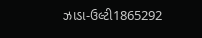ઝાડા-ઉલ્ટી1865292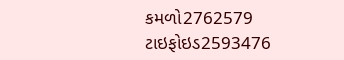કમળો2762579
ટાઇફોઇડ2593476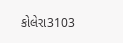કોલેરા3103